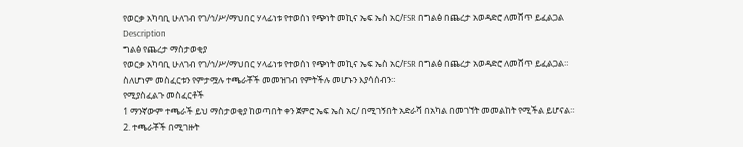የወርቃ አካባቢ ሁለገብ የገ/ኅ/ሥ/ማህበር ሃላፊነቱ የተወሰነ የጭነት መኪና ኤፍ ኤስ አር/FSR በግልፅ በጨረታ አወዳድሮ ለመሸጥ ይፈልጋል
Description
ግልፅ የጨረታ ማስታወቂያ
የወርቃ አካባቢ ሁለገብ የገ/ኅ/ሥ/ማህበር ሃላፊነቱ የተወሰነ የጭነት መኪና ኤፍ ኤስ አር/FSR በግልፅ በጨረታ አወዳድሮ ለመሸጥ ይፈልጋል።
ስለሆነም መስፈርቱን የምታሟሉ ተጫራቾች መመዝገብ የምትችሉ መሆኑን እያሳሰብን።
የሚያስፈልጉ መስፈርቶች
1 ማንኛውም ተጫራች ይህ ማስታወቂያ ከወጣበት ቀን ጀምሮ ኤፍ ኤስ አር/ በሚገኝበት አድራሻ በአካል በመገኘት መመልከት የሚችል ይሆናል።
2. ተጫራቾች በሚገዙት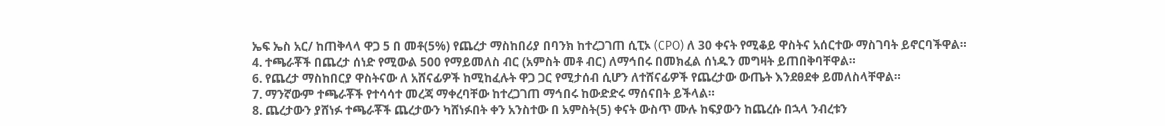ኤፍ ኤስ አር/ ከጠቅላላ ዋጋ 5 በ መቶ(5%) የጨረታ ማስከበሪያ በባንክ ከተረጋገጠ ሲፒኦ (CPO) ለ 30 ቀናት የሚቆይ ዋስትና አሰርተው ማስገባት ይኖርባችዋል።
4. ተጫራቾች በጨረታ ሰነድ የሚውል 500 የማይመለስ ብር (አምስት መቶ ብር) ለማኅበሩ በመክፈል ሰነዱን መግዛት ይጠበቅባቸዋል።
6. የጨረታ ማስከበርያ ዋስትናው ለ አሸናፊዎች ከሚከፈሉት ዋጋ ጋር የሚታሰብ ሲሆን ለተሸናፊዎች የጨረታው ውጤት እንደፀደቀ ይመለስላቸዋል።
7. ማንኛውም ተጫራቾች የተሳሳተ መረጃ ማቀረባቸው ከተረጋገጠ ማኅበሩ ከውድድሩ ማሰናበት ይችላል።
8. ጨረታውን ያሸነፉ ተጫራቾች ጨረታውን ካሸነፉበት ቀን አንስተው በ አምስት(5) ቀናት ውስጥ ሙሉ ከፍያውን ከጨረሱ በኋላ ንብረቱን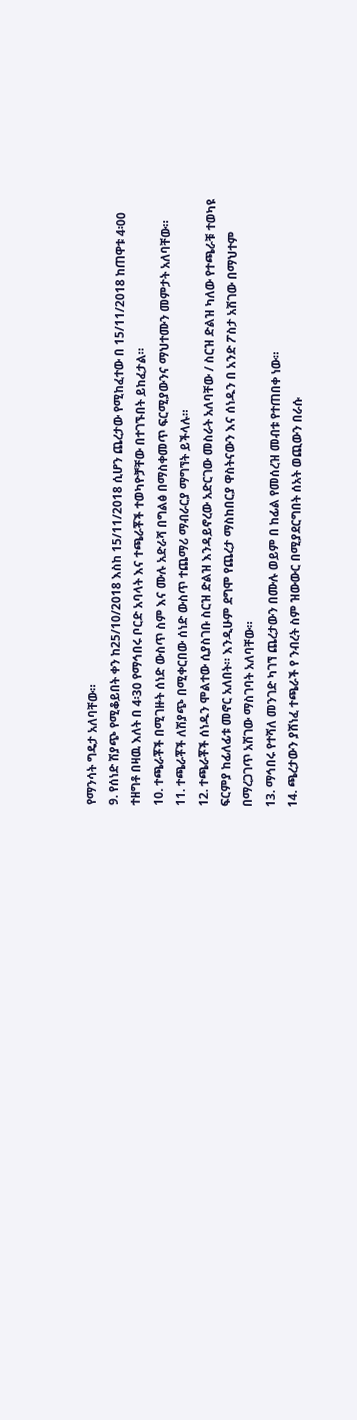የማንሳት ግዴታ አለባቸው።
9. የሰነድ ሽያጭ የሚቆይበት ቀን ከ25/10/2018 እስከ 15/11/2018 ሲሆን ጨረታው የሚከፈተው በ 15/11/2018 ከጠዋቱ 4፡00 ተዘግቶ በዛዉ እለት በ 4፡30 የማኅበሩ ቦርድ አባላት እና ተጫራቾች ተወካዮቻቸው በተገኙበት ይከፈታል።
10. ተጫራቾች በሚገዙት ሰነድ ውስጥ ስም እና ሙሉ አድራሻ በግልፅ በማስቀመጥ ፍርሚያውንና ማህተሙን መምታት አለባቸው።
11. ተጫራቾች ለሽያጭ በሚቀርበው ሰነድ ውስጥ ተጨማሪ ማብራርያ ማግኘት ይችላሉ።
12. ተጫራቾች ሰነዱን ሞልተው ሲያስገቡ ስርዝ ድልዝ እንዳይኖረው አድርገው መስራት አለባቸው / ስርዝ ድልዝ ካለው የተጫራቹ ተወካዩ ፍርምያ ከፊለፊቱ መኖር አለበት። እንዲሁም ደግሞ የጨረታ ማስከበርያ ዋስትናውን እና ሰነዱን በ አንድ ፖስታ አሽገው በማህተም በማረጋገጥ አሽገው ማስገባት አለባቸው።
13. ማኅበሩ የተሻለ መንገድ ካገኘ ጨረታውን በሙሉ ወይም በ ከፊል የመሰረዝ መብቱ የተጠበቀ ነው።
14. ጫረታውን ያሸነፈ ተጫራች የ ንብረት ስም ዝውውር በሚያደርግበት ሰአት ወጪውን በራሱ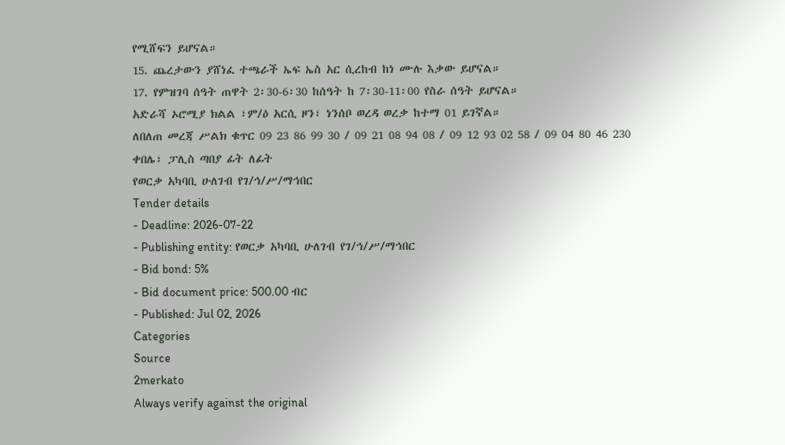የሚሸፍን ይሆናል።
15. ጨረታውን ያሸነፈ ተጫራች ኤፍ ኤስ አር ሲረከብ ከነ ሙሉ እቃው ይሆናል።
17. የምዝገባ ሰዓት ጠዋት 2፡30-6፡30 ከሰዓት ከ 7፡30-11፡00 የስራ ሰዓት ይሆናል።
አድራሻ ኦሮሚያ ክልል ፣ም/ዕ አርሲ ዞን፣ ነንሰቦ ወረዳ ወረቃ ከተማ 01 ይገኛል።
ለበለጠ መረጃ ሥልክ ቁጥር 09 23 86 99 30 / 09 21 08 94 08 / 09 12 93 02 58 / 09 04 80 46 230
ቀበሌ፣ ፓሊስ ጣበያ ፊት ለፊት
የወርቃ አካባቢ ሁለገብ የገ/ኅ/ሥ/ማኅበር
Tender details
- Deadline: 2026-07-22
- Publishing entity: የወርቃ አካባቢ ሁለገብ የገ/ኅ/ሥ/ማኅበር
- Bid bond: 5%
- Bid document price: 500.00 ብር
- Published: Jul 02, 2026
Categories
Source
2merkato
Always verify against the original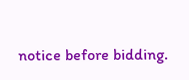notice before bidding.